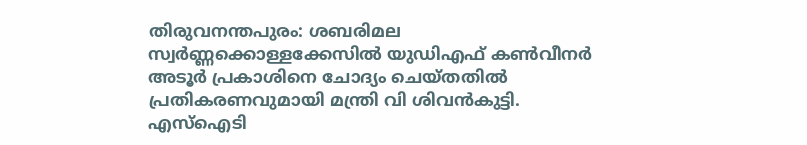തിരുവനന്തപുരം: ശബരിമല സ്വർണ്ണക്കൊള്ളക്കേസിൽ യുഡിഎഫ് കൺവീനർ അടൂർ പ്രകാശിനെ ചോദ്യം ചെയ്തതിൽ പ്രതികരണവുമായി മന്ത്രി വി ശിവൻകുട്ടി. എസ്ഐടി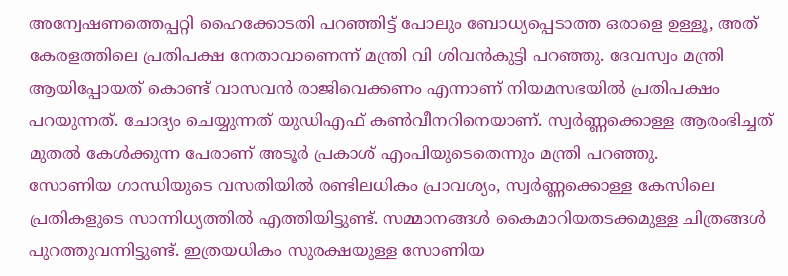അന്വേഷണത്തെപ്പറ്റി ഹൈക്കോടതി പറഞ്ഞിട്ട് പോലും ബോധ്യപ്പെടാത്ത ഒരാളെ ഉള്ളൂ, അത് കേരളത്തിലെ പ്രതിപക്ഷ നേതാവാണെന്ന് മന്ത്രി വി ശിവൻകുട്ടി പറഞ്ഞു. ദേവസ്വം മന്ത്രി ആയിപ്പോയത് കൊണ്ട് വാസവൻ രാജിവെക്കണം എന്നാണ് നിയമസഭയിൽ പ്രതിപക്ഷം പറയുന്നത്. ചോദ്യം ചെയ്യുന്നത് യുഡിഎഫ് കൺവീനറിനെയാണ്. സ്വർണ്ണക്കൊള്ള ആരംഭിച്ചത് മുതൽ കേൾക്കുന്ന പേരാണ് അടൂർ പ്രകാശ് എംപിയുടെതെന്നും മന്ത്രി പറഞ്ഞു.
സോണിയ ഗാന്ധിയുടെ വസതിയിൽ രണ്ടിലധികം പ്രാവശ്യം, സ്വർണ്ണക്കൊള്ള കേസിലെ പ്രതികളുടെ സാന്നിധ്യത്തിൽ എത്തിയിട്ടുണ്ട്. സമ്മാനങ്ങൾ കൈമാറിയതടക്കമുള്ള ചിത്രങ്ങൾ പുറത്തുവന്നിട്ടുണ്ട്. ഇത്രയധികം സുരക്ഷയുള്ള സോണിയ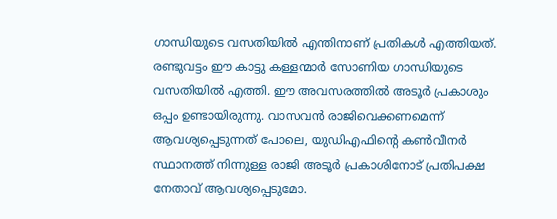ഗാന്ധിയുടെ വസതിയിൽ എന്തിനാണ് പ്രതികൾ എത്തിയത്. രണ്ടുവട്ടം ഈ കാട്ടു കള്ളന്മാർ സോണിയ ഗാന്ധിയുടെ വസതിയിൽ എത്തി. ഈ അവസരത്തിൽ അടൂർ പ്രകാശും ഒപ്പം ഉണ്ടായിരുന്നു. വാസവൻ രാജിവെക്കണമെന്ന് ആവശ്യപ്പെടുന്നത് പോലെ, യുഡിഎഫിന്റെ കൺവീനർ സ്ഥാനത്ത് നിന്നുള്ള രാജി അടൂർ പ്രകാശിനോട് പ്രതിപക്ഷ നേതാവ് ആവശ്യപ്പെടുമോ.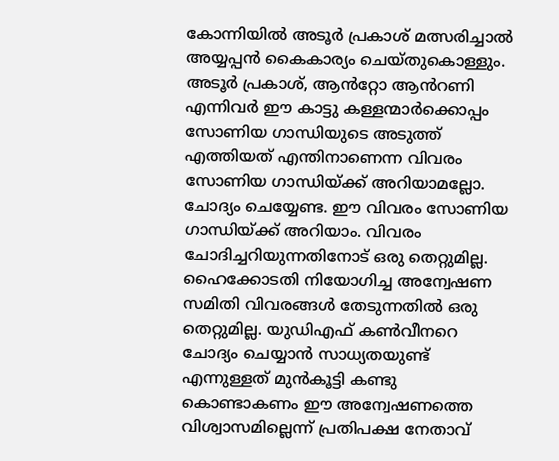കോന്നിയിൽ അടൂർ പ്രകാശ് മത്സരിച്ചാൽ അയ്യപ്പൻ കൈകാര്യം ചെയ്തുകൊള്ളും.
അടൂർ പ്രകാശ്, ആൻറ്റോ ആൻറണി എന്നിവർ ഈ കാട്ടു കള്ളന്മാർക്കൊപ്പം സോണിയ ഗാന്ധിയുടെ അടുത്ത് എത്തിയത് എന്തിനാണെന്ന വിവരം സോണിയ ഗാന്ധിയ്ക്ക് അറിയാമല്ലോ. ചോദ്യം ചെയ്യേണ്ട. ഈ വിവരം സോണിയ ഗാന്ധിയ്ക്ക് അറിയാം. വിവരം ചോദിച്ചറിയുന്നതിനോട് ഒരു തെറ്റുമില്ല. ഹൈക്കോടതി നിയോഗിച്ച അന്വേഷണ സമിതി വിവരങ്ങൾ തേടുന്നതിൽ ഒരു തെറ്റുമില്ല. യുഡിഎഫ് കൺവീനറെ ചോദ്യം ചെയ്യാൻ സാധ്യതയുണ്ട് എന്നുള്ളത് മുൻകൂട്ടി കണ്ടു കൊണ്ടാകണം ഈ അന്വേഷണത്തെ വിശ്വാസമില്ലെന്ന് പ്രതിപക്ഷ നേതാവ്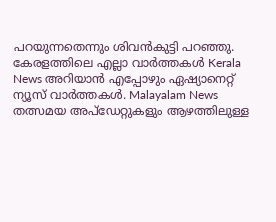പറയുന്നതെന്നും ശിവൻകുട്ടി പറഞ്ഞു.
കേരളത്തിലെ എല്ലാ വാർത്തകൾ Kerala News അറിയാൻ എപ്പോഴും ഏഷ്യാനെറ്റ് ന്യൂസ് വാർത്തകൾ. Malayalam News തത്സമയ അപ്ഡേറ്റുകളും ആഴത്തിലുള്ള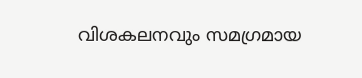വിശകലനവും സമഗ്രമായ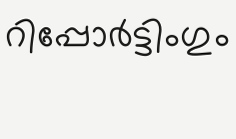റിപ്പോർട്ടിംഗും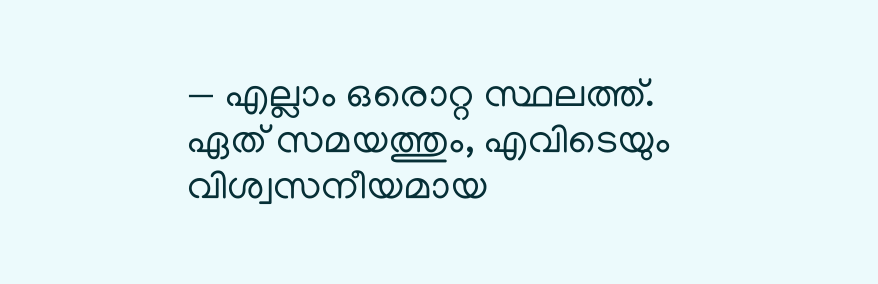— എല്ലാം ഒരൊറ്റ സ്ഥലത്ത്. ഏത് സമയത്തും, എവിടെയും വിശ്വസനീയമായ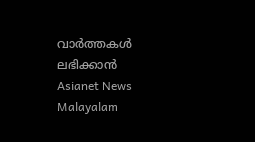വാർത്തകൾ ലഭിക്കാൻ Asianet News Malayalam